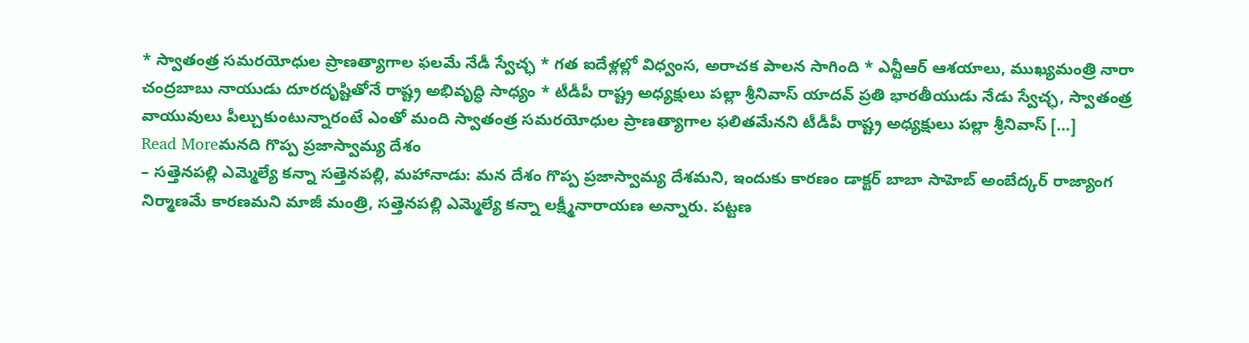* స్వాతంత్ర సమరయోధుల ప్రాణత్యాగాల ఫలమే నేడీ స్వేచ్ఛ * గత ఐదేళ్లల్లో విధ్వంస, అరాచక పాలన సాగింది * ఎన్టీఆర్ ఆశయాలు, ముఖ్యమంత్రి నారా చంద్రబాబు నాయుడు దూరదృష్టితోనే రాష్ట్ర అభివృద్ధి సాధ్యం * టీడీపీ రాష్ట్ర అధ్యక్షులు పల్లా శ్రీనివాస్ యాదవ్ ప్రతి భారతీయుడు నేడు స్వేచ్ఛ, స్వాతంత్ర వాయువులు పీల్చుకుంటున్నారంటే ఎంతో మంది స్వాతంత్ర సమరయోధుల ప్రాణత్యాగాల ఫలితమేనని టీడీపీ రాష్ట్ర అధ్యక్షులు పల్లా శ్రీనివాస్ […]
Read Moreమనది గొప్ప ప్రజాస్వామ్య దేశం
– సత్తెనపల్లి ఎమ్మెల్యే కన్నా సత్తెనపల్లి, మహానాడు: మన దేశం గొప్ప ప్రజాస్వామ్య దేశమని, ఇందుకు కారణం డాక్టర్ బాబా సాహెబ్ అంబేద్కర్ రాజ్యాంగ నిర్మాణమే కారణమని మాజీ మంత్రి, సత్తెనపల్లి ఎమ్మెల్యే కన్నా లక్ష్మీనారాయణ అన్నారు. పట్టణ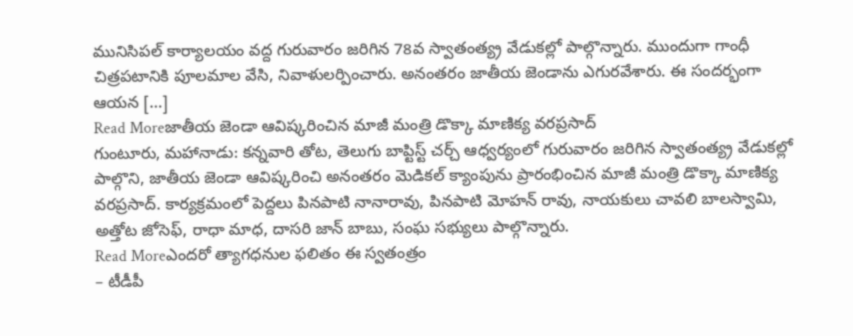మునిసిపల్ కార్యాలయం వద్ద గురువారం జరిగిన 78వ స్వాతంత్య్ర వేడుకల్లో పాల్గొన్నారు. ముందుగా గాంధీ చిత్రపటానికి పూలమాల వేసి, నివాళులర్పించారు. అనంతరం జాతీయ జెండాను ఎగురవేశారు. ఈ సందర్భంగా ఆయన […]
Read Moreజాతీయ జెండా ఆవిష్కరించిన మాజీ మంత్రి డొక్కా మాణిక్య వరప్రసాద్
గుంటూరు, మహానాడు: కన్నవారి తోట, తెలుగు బాప్టిస్ట్ చర్చ్ ఆధ్వర్యంలో గురువారం జరిగిన స్వాతంత్య్ర వేడుకల్లో పాల్గొని, జాతీయ జెండా ఆవిష్కరించి అనంతరం మెడికల్ క్యాంపును ప్రారంభించిన మాజీ మంత్రి డొక్కా మాణిక్య వరప్రసాద్. కార్యక్రమంలో పెద్దలు పినపాటి నానారావు, పినపాటి మోహన్ రావు, నాయకులు చావలి బాలస్వామి, అత్తోట జోసెఫ్, రాధా మాధ, దాసరి జాన్ బాబు, సంఘ సభ్యులు పాల్గొన్నారు.
Read Moreఎందరో త్యాగధనుల ఫలితం ఈ స్వతంత్రం
– టీడీపీ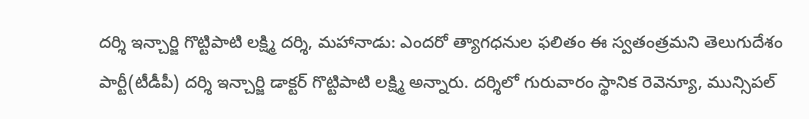దర్శి ఇన్చార్జి గొట్టిపాటి లక్ష్మి దర్శి, మహానాడు: ఎందరో త్యాగధనుల ఫలితం ఈ స్వతంత్రమని తెలుగుదేశం పార్టీ(టీడీపీ) దర్శి ఇన్చార్జి డాక్టర్ గొట్టిపాటి లక్ష్మి అన్నారు. దర్శిలో గురువారం స్థానిక రెవెన్యూ, మున్సిపల్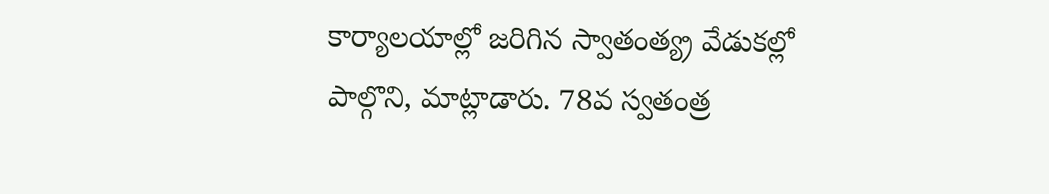కార్యాలయాల్లో జరిగిన స్వాతంత్య్ర వేడుకల్లో పాల్గొని, మాట్లాడారు. 78వ స్వతంత్ర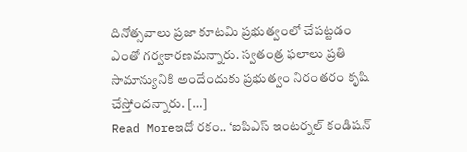దినోత్సవాలు ప్రజా కూటమి ప్రభుత్వంలో చేపట్టడం ఎంతో గర్వకారణమన్నారు. స్వతంత్ర ఫలాలు ప్రతి సామాన్యునికి అందేందుకు ప్రభుత్వం నిరంతరం కృషి చేస్తోందన్నారు. […]
Read Moreఇదో రకం.. ‘ఐపిఎస్ ఇంటర్నల్ కండిషన్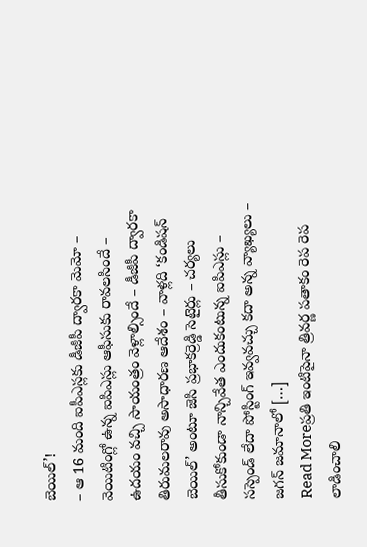బెయిల్’!
– ఆ 16 మంది ఐపీఎస్లకు డీజీపీ ద్వారకా మెమో – వెయిటింగ్లో ఉన్న ఐపిఎస్లు ఆఫీసుకు రావలసిందే – ఉదయం వచ్చి సాయంత్రం వెళ్లాల్సిందే – డీజీపీ ద్వారకా తిరుమలరావు అసాధారణ ఆదేశం – వాళ్లది ‘కండిషన్ బెయిల్’ అంటూ జెసి ప్రభాకర్రెడ్డి సెటైర్లు – చర్యలు తీసుకోకుండా నాన్చివేత ఎందుకంటున్న ఐపిఎస్లు – సస్పెండ్ లేదా పోస్టింగ్ ఇవ్వవచ్చు కదా అన్న వ్యాఖ్యలు – జగన్ జమానాలో […]
Read Moreప్రతి ఇంటిపైనా త్రివర్ణ పతాకం రెప రెప లాడించాలి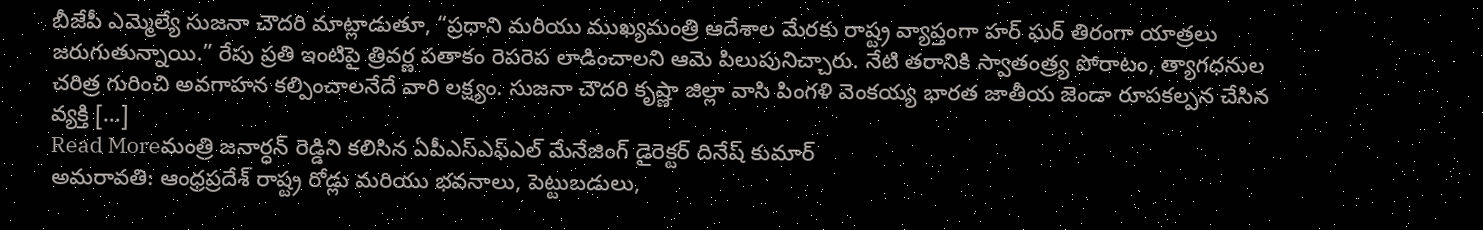బీజేపీ ఎమ్మెల్యే సుజనా చౌదరి మాట్లాడుతూ, “ప్రధాని మరియు ముఖ్యమంత్రి ఆదేశాల మేరకు రాష్ట్ర వ్యాప్తంగా హర్ ఘర్ తిరంగా యాత్రలు జరుగుతున్నాయి.” రేపు ప్రతి ఇంటిపై త్రివర్ణ పతాకం రెపరెప లాడించాలని ఆమె పిలుపునిచ్చారు. నేటి తరానికి స్వాతంత్ర్య పోరాటం, త్యాగధనుల చరిత్ర గురించి అవగాహన కల్పించాలనేదే వారి లక్ష్యం. సుజనా చౌదరి కృష్ణా జిల్లా వాసి పింగళి వెంకయ్య భారత జాతీయ జెండా రూపకల్పన చేసిన వ్యక్తి […]
Read Moreమంత్రి జనార్ధన్ రెడ్డిని కలిసిన ఏపీఎస్ఎఫ్ఎల్ మేనేజింగ్ డైరెక్టర్ దినేష్ కుమార్
అమరావతి: ఆంధ్రప్రదేశ్ రాష్ట్ర రోడ్లు మరియు భవనాలు, పెట్టుబడులు,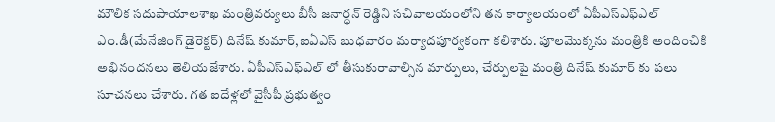మౌలిక సదుపాయాలశాఖ మంత్రివర్యులు బీసీ జనార్ధన్ రెడ్డిని సచివాలయంలోని తన కార్యాలయంలో ఏపీఎస్ఎఫ్ఎల్ ఎం.డీ(మేనేజింగ్ డైరెక్టర్) దినేష్ కుమార్,ఐఏఎస్ బుధవారం మర్యాదపూర్వకంగా కలిశారు. పూలమొక్కను మంత్రికి అందించికి అభినందనలు తెలియజేశారు. ఏపీఎస్ఎఫ్ఎల్ లో తీసుకురావాల్సిన మార్పులు, చేర్పులపై మంత్రి దినేష్ కుమార్ కు పలు సూచనలు చేశారు. గత ఐదేళ్లలో వైసీపీ ప్రభుత్వం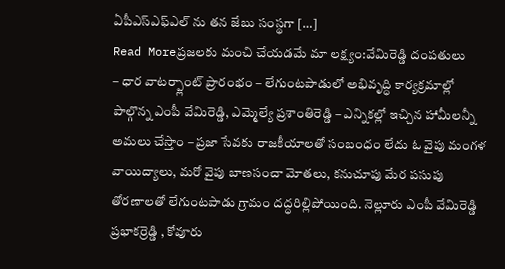ఏపీఎస్ఎఫ్ఎల్ ను తన జేబు సంస్థగా […]
Read Moreప్రజలకు మంచి చేయడమే మా లక్ష్యం:వేమిరెడ్డి దంపతులు
– ధార వాటర్ప్లాంట్ ప్రారంభం – లేగుంటపాడులో అభివృద్ధి కార్యక్రమాల్లో పాల్గొన్న ఎంపీ వేమిరెడ్డి, ఎమ్మెల్యే ప్రశాంతిరెడ్డి – ఎన్నికల్లో ఇచ్చిన హామీలన్నీ అమలు చేస్తాం – ప్రజా సేవకు రాజకీయాలతో సంబంధం లేదు ఓ వైపు మంగళ వాయిద్యాలు, మరో వైపు బాణసంచా మోతలు, కనుచూపు మేర పసుపు తోరణాలతో లేగుంటపాడు గ్రామం దద్ధరిల్లిపోయింది. నెల్లూరు ఎంపీ వేమిరెడ్డి ప్రభాకర్రెడ్డి , కోవూరు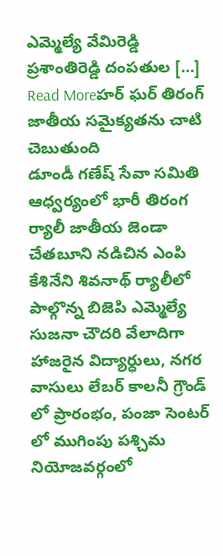ఎమ్మెల్యే వేమిరెడ్డి ప్రశాంతిరెడ్డి దంపతుల […]
Read Moreహర్ ఘర్ తిరంగ్ జాతీయ సమైక్యతను చాటి చెబుతుంది
డూండీ గణేష్ సేవా సమితి ఆధ్వర్యంలో భారీ తిరంగ ర్యాలీ జాతీయ జెండా చేతబూని నడిచిన ఎంపి కేశినేని శివనాథ్ ర్యాలీలో పాల్గొన్న బిజెపి ఎమ్మెల్యే సుజనా చౌదరి వేలాదిగా హాజరైన విద్యార్ధులు, నగర వాసులు లేబర్ కాలనీ గ్రౌండ్ లో ప్రారంభం, పంజా సెంటర్ లో ముగింపు పశ్చిమ నియోజవర్గంలో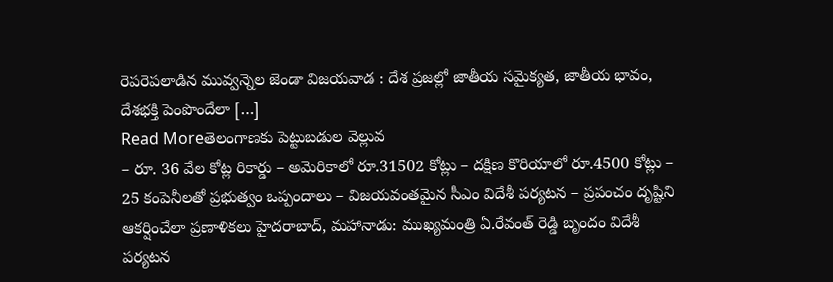రెపరెపలాడిన మువ్వన్నెల జెండా విజయవాడ : దేశ ప్రజల్లో జాతీయ సమైక్యత, జాతీయ భావం, దేశభక్తి పెంపొందేలా […]
Read Moreతెలంగాణకు పెట్టుబడుల వెల్లువ
– రూ. 36 వేల కోట్ల రికార్డు – అమెరికాలో రూ.31502 కోట్లు – దక్షిణ కొరియాలో రూ.4500 కోట్లు – 25 కంపెనీలతో ప్రభుత్వం ఒప్పందాలు – విజయవంతమైన సీఎం విదేశీ పర్యటన – ప్రపంచం దృష్టిని ఆకర్షించేలా ప్రణాళికలు హైదరాబాద్, మహానాడు: ముఖ్యమంత్రి ఏ.రేవంత్ రెడ్డి బృందం విదేశీ పర్యటన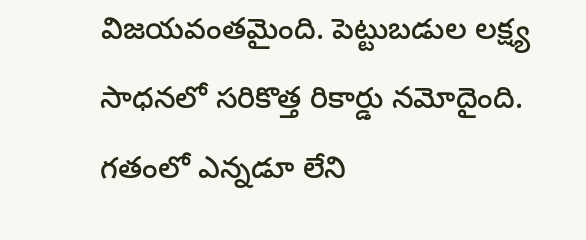విజయవంతమైంది. పెట్టుబడుల లక్ష్య సాధనలో సరికొత్త రికార్డు నమోదైంది. గతంలో ఎన్నడూ లేని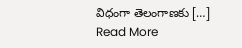విధంగా తెలంగాణకు […]
Read More